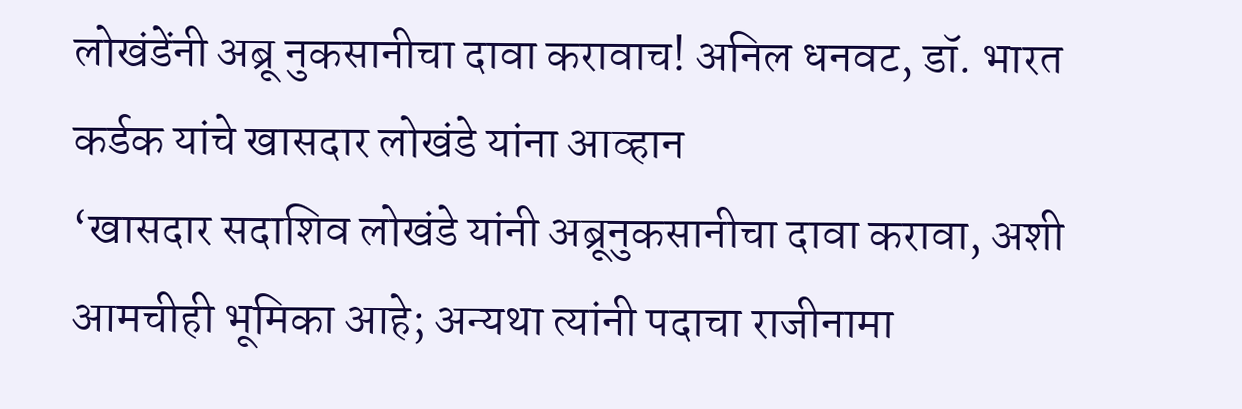लोखंडेंनी अब्रू नुकसानीचा दावा करावाच! अनिल धनवट, डॉ. भारत कर्डक यांचे खासदार लोखंडे यांना आव्हान
‘खासदार सदाशिव लोखंडे यांनी अब्रूनुकसानीचा दावा करावा, अशी आमचीही भूमिका आहे; अन्यथा त्यांनी पदाचा राजीनामा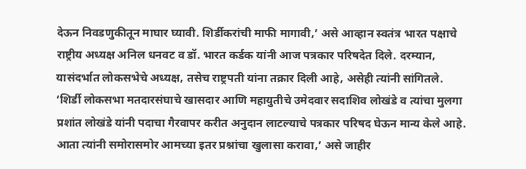देऊन निवडणुकीतून माघार घ्यावी. शिर्डीकरांची माफी मागावी,’ असे आव्हान स्वतंत्र भारत पक्षाचे राष्ट्रीय अध्यक्ष अनिल धनवट व डॉ. भारत कर्डक यांनी आज पत्रकार परिषदेत दिले. दरम्यान, यासंदर्भात लोकसभेचे अध्यक्ष, तसेच राष्ट्रपती यांना तक्रार दिली आहे, असेही त्यांनी सांगितले.
‘शिर्डी लोकसभा मतदारसंघाचे खासदार आणि महायुतीचे उमेदवार सदाशिव लोखंडे व त्यांचा मुलगा प्रशांत लोखंडे यांनी पदाचा गैरवापर करीत अनुदान लाटल्याचे पत्रकार परिषद घेऊन मान्य केले आहे. आता त्यांनी समोरासमोर आमच्या इतर प्रश्नांचा खुलासा करावा,’ असे जाहीर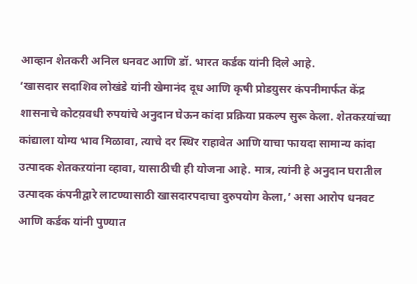आव्हान शेतकरी अनिल धनवट आणि डॉ. भारत कर्डक यांनी दिले आहे.
‘खासदार सदाशिव लोखंडे यांनी खेमानंद दूध आणि कृषी प्रोडय़ुसर कंपनीमार्फत केंद्र शासनाचे कोटय़वधी रुपयांचे अनुदान घेऊन कांदा प्रक्रिया प्रकल्प सुरू केला. शेतकऱयांच्या कांद्याला योग्य भाव मिळावा, त्याचे दर स्थिर राहावेत आणि याचा फायदा सामान्य कांदा उत्पादक शेतकऱयांना व्हावा, यासाठीची ही योजना आहे. मात्र, त्यांनी हे अनुदान घरातील उत्पादक कंपनीद्वारे लाटण्यासाठी खासदारपदाचा दुरुपयोग केला,’ असा आरोप धनवट आणि कर्डक यांनी पुण्यात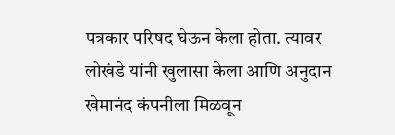पत्रकार परिषद घेऊन केला होता. त्यावर लोखंडे यांनी खुलासा केला आणि अनुदान खेमानंद कंपनीला मिळवून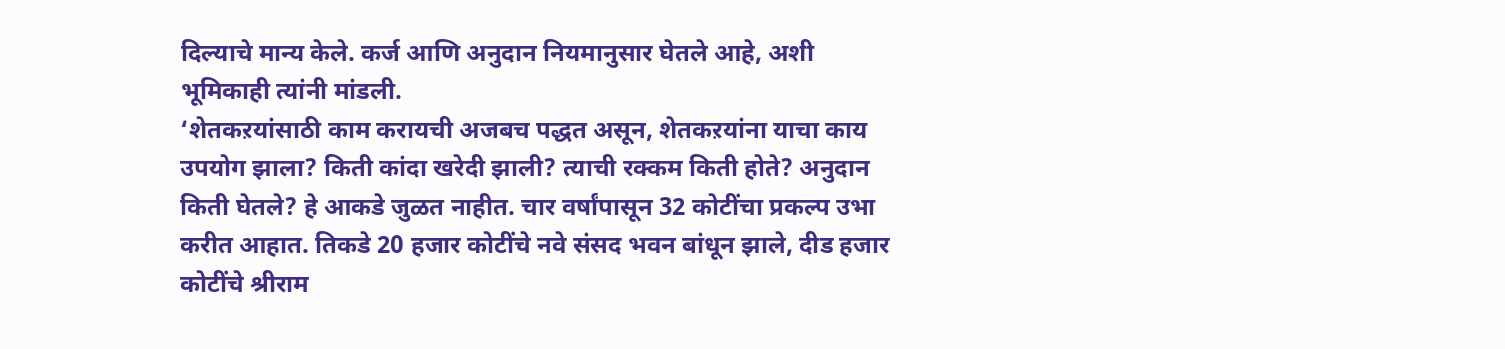दिल्याचे मान्य केले. कर्ज आणि अनुदान नियमानुसार घेतले आहे, अशी भूमिकाही त्यांनी मांडली.
‘शेतकऱयांसाठी काम करायची अजबच पद्धत असून, शेतकऱयांना याचा काय उपयोग झाला? किती कांदा खरेदी झाली? त्याची रक्कम किती होते? अनुदान किती घेतले? हे आकडे जुळत नाहीत. चार वर्षांपासून 32 कोटींचा प्रकल्प उभा करीत आहात. तिकडे 20 हजार कोटींचे नवे संसद भवन बांधून झाले, दीड हजार कोटींचे श्रीराम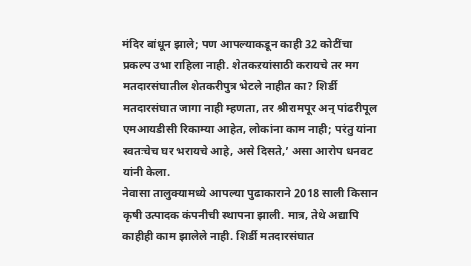मंदिर बांधून झाले; पण आपल्याकडून काही 32 कोटींचा प्रकल्प उभा राहिला नाही. शेतकऱयांसाठी करायचे तर मग मतदारसंघातील शेतकरीपुत्र भेटले नाहीत का? शिर्डी मतदारसंघात जागा नाही म्हणता, तर श्रीरामपूर अन् पांढरीपूल एमआयडीसी रिकाम्या आहेत, लोकांना काम नाही; परंतु यांना स्वतःचेच घर भरायचे आहे, असे दिसते,’ असा आरोप धनवट यांनी केला.
नेवासा तालुक्यामध्ये आपल्या पुढाकाराने 2018 साली किसान कृषी उत्पादक कंपनीची स्थापना झाली. मात्र, तेथे अद्यापि काहीही काम झालेले नाही. शिर्डी मतदारसंघात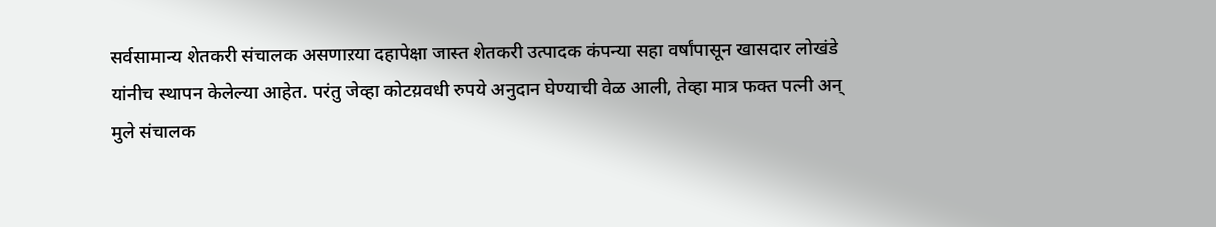सर्वसामान्य शेतकरी संचालक असणाऱया दहापेक्षा जास्त शेतकरी उत्पादक कंपन्या सहा वर्षांपासून खासदार लोखंडे यांनीच स्थापन केलेल्या आहेत. परंतु जेव्हा कोटय़वधी रुपये अनुदान घेण्याची वेळ आली, तेव्हा मात्र फक्त पत्नी अन् मुले संचालक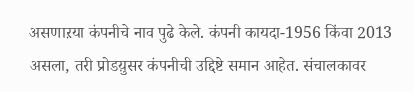असणाऱया कंपनीचे नाव पुढे केले. कंपनी कायदा-1956 किंवा 2013 असला, तरी प्रोडय़ुसर कंपनीची उद्दिष्टे समान आहेत. संचालकावर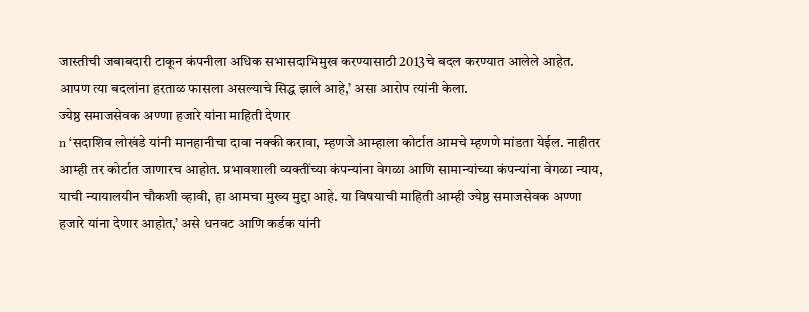जास्तीची जबाबदारी टाकून कंपनीला अधिक सभासदाभिमुख करण्यासाठी 2013चे बदल करण्यात आलेले आहेत. आपण त्या बदलांना हरताळ फासला असल्याचे सिद्ध झाले आहे,’ असा आरोप त्यांनी केला.
ज्येष्ठ समाजसेवक अण्णा हजारे यांना माहिती देणार
n ‘सदाशिव लोखंडे यांनी मानहानीचा दावा नक्की करावा, म्हणजे आम्हाला कोर्टात आमचे म्हणणे मांडता येईल. नाहीतर आम्ही तर कोर्टात जाणारच आहोत. प्रभावशाली व्यक्तींच्या कंपन्यांना वेगळा आणि सामान्यांच्या कंपन्यांना वेगळा न्याय, याची न्यायालयीन चौकशी व्हावी, हा आमचा मुख्य मुद्दा आहे. या विषयाची माहिती आम्ही ज्येष्ठ समाजसेवक अण्णा हजारे यांना देणार आहोत,’ असे धनवट आणि कर्डक यांनी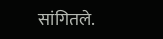सांगितले.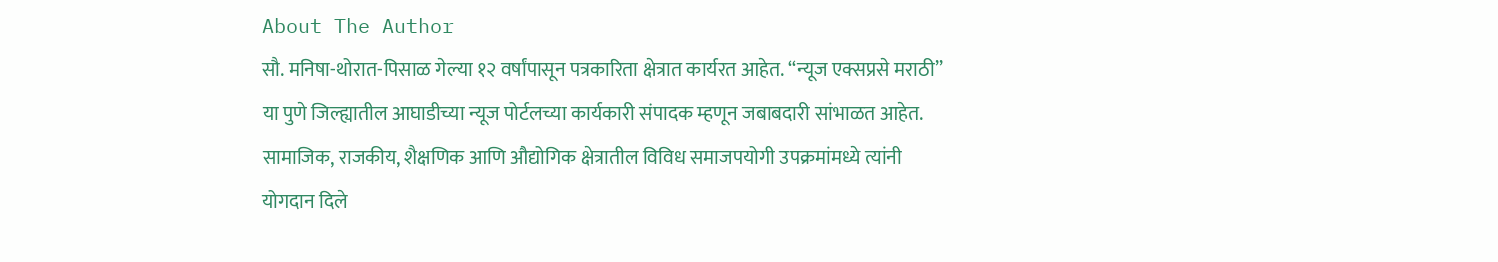About The Author
सौ. मनिषा-थोरात-पिसाळ गेल्या १२ वर्षांपासून पत्रकारिता क्षेत्रात कार्यरत आहेत. ‘‘न्यूज एक्सप्रसे मराठी’’ या पुणे जिल्ह्यातील आघाडीच्या न्यूज पोर्टलच्या कार्यकारी संपादक म्हणून जबाबदारी सांभाळत आहेत. सामाजिक, राजकीय, शैक्षणिक आणि औद्योगिक क्षेत्रातील विविध समाजपयोगी उपक्रमांमध्ये त्यांनी योगदान दिले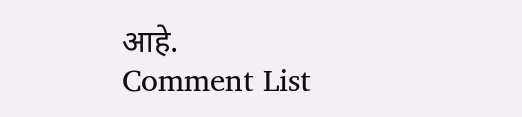आहे.
Comment List